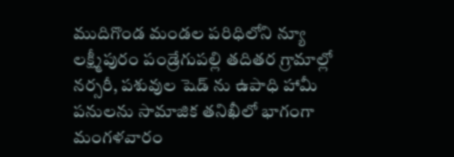ముదిగొండ మండల పరిధిలోని న్యూ లక్ష్మీపురం పండ్రేగుపల్లి తదితర గ్రామాల్లో నర్సరీ, పశువుల షెడ్ ను ఉపాధి హామీ పనులను సామాజిక తనిఖీలో భాగంగా మంగళవారం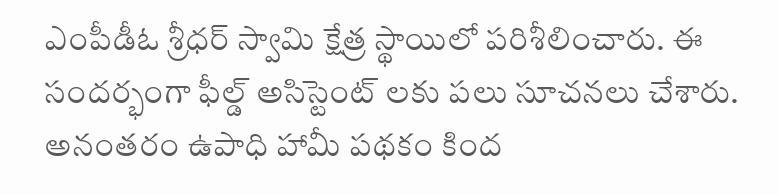ఎంపీడీఓ శ్రీధర్ స్వామి క్షేత్ర స్థాయిలో పరిశీలించారు. ఈ సందర్భంగా ఫీల్డ్ అసిస్టెంట్ లకు పలు సూచనలు చేశారు. అనంతరం ఉపాధి హామీ పథకం కింద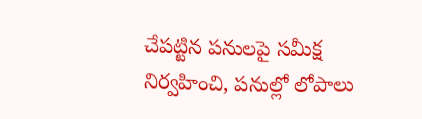చేపట్టిన పనులపై సమీక్ష నిర్వహించి, పనుల్లో లోపాలు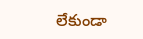లేకుండా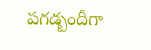పగడ్బందీగా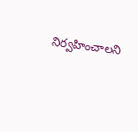నిర్వహించాలని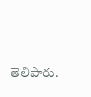తెలిపారు.